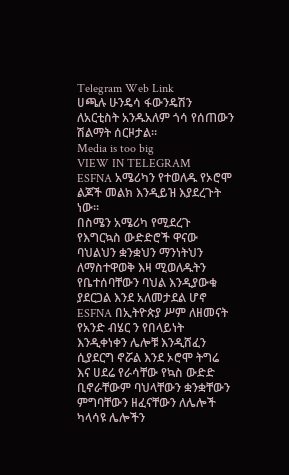Telegram Web Link
ሀጫሉ ሁንዴሳ ፋውንዴሽን ለአርቲስት አንዱአለም ጎሳ የሰጠውን ሽልማት ሰርዞታል።
Media is too big
VIEW IN TELEGRAM
ESFNA አሜሪካን የተወለዱ የኦሮሞ ልጆች መልክ እንዲይዝ እያደረጉት ነው።
በስሜን አሜሪካ የሚደረጉ የእግርኳስ ውድድሮች ዋናው ባህልህን ቋንቋህን ማንነትህን ለማስተዋወቅ እዛ ሚወለዱትን የቤተሰባቸውን ባህል እንዲያውቁ ያደርጋል እንደ አለመታደል ሆኖ ESFNA በኢትዮጵያ ሥም ለዘመናት የአንድ ብሄር ን የበላይነት እንዲቀነቀን ሌሎቹ እንዲሸፈን ሲያደርግ ኖሯል እንደ ኦሮሞ ትግሬ እና ሀደሬ የራሳቸው የኳስ ውድድ ቢኖራቸውም ባህላቸውን ቋንቋቸውን ምግባቸውን ዘፈናቸውን ለሌሎች ካላሳዩ ሌሎችን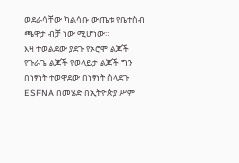ወደራሳቸው ካልሳቡ ውጤቱ የቤተስብ ጫዋታ ብቻ ነው ሚሆነው።
እዛ ተወልደው ያደጉ የኦሮሞ ልጆች የጉራጌ ልጆች የወላይታ ልጆች ግን በነፃነት ተወዋደው በነፃነት ስላደጉ ESFNA በመሄድ በኢትዮጵያ ሥም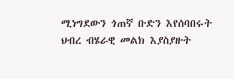ሚነግደውን ጎጠኛ ቡድን እየሰባበሩት ህብረ ብሄራዊ መልክ እያስያዙት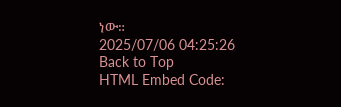ነው።
2025/07/06 04:25:26
Back to Top
HTML Embed Code: